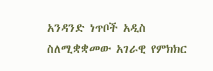አንዳንድ ነጥቦች አዲስ ስለሚቋቋመው አገራዊ የምክክር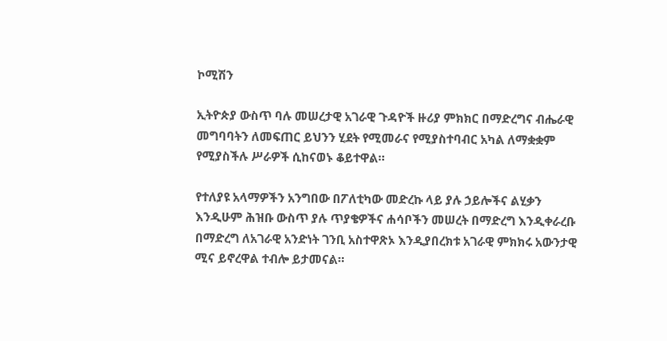ኮሚሽን

ኢትዮጵያ ውስጥ ባሉ መሠረታዊ አገራዊ ጉዳዮች ዙሪያ ምክክር በማድረግና ብሔራዊ መግባባትን ለመፍጠር ይህንን ሂደት የሚመራና የሚያስተባብር አካል ለማቋቋም የሚያስችሉ ሥራዎች ሲከናወኑ ቆይተዋል።

የተለያዩ አላማዎችን አንግበው በፖለቲካው መድረኩ ላይ ያሉ ኃይሎችና ልሂቃን እንዲሁም ሕዝቡ ውስጥ ያሉ ጥያቄዎችና ሐሳቦችን መሠረት በማድረግ እንዲቀራረቡ በማድረግ ለአገራዊ አንድነት ገንቢ አስተዋጽኦ እንዲያበረክቱ አገራዊ ምክክሩ አውንታዊ ሚና ይኖረዋል ተብሎ ይታመናል።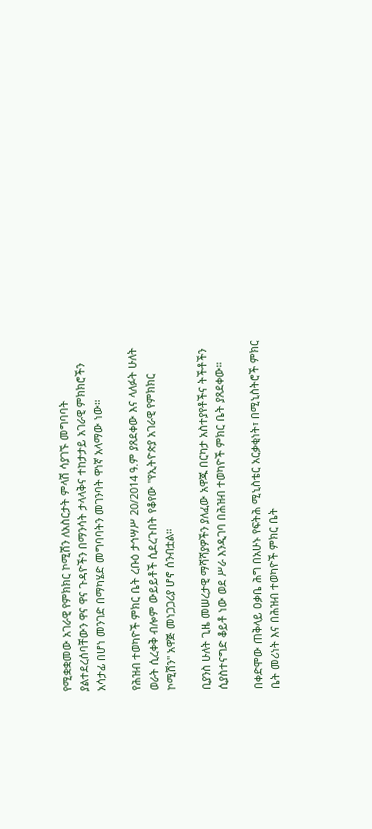የሚቋቋመው አገራዊ የምክክር ኮሚሽን ለአስርታት ምላሽ ሳያገኙ መግባባት ያልተደረሰባቸውን ዋና ዋና ጉዳዮችን በማንሳት ታላላቅና ተከታታይ አገራዊ ምክክሮችን አሳታፊ በሆነ መንገድ በማካሄድ መግባባትን መገንባት ዋነኛ አላማው ነው።

የሕዝብ ተወካዮች ምክር ቤት ረቡዕ ታኅሣሥ 20/2014 ዓ.ም ያጸደቀው እና ላለፉት ሁለት ወራት ሲረቀቅ ብሎም ውይይቶች ሲደረጉበት የቆየው "የኢትዮጵያ አገራዊ የምክክር ኮሚሽን" አዋጅ መነጋጋሪያ ሆኖ ሰንብቷል።

ቢያንስ ሁለት ጊዜ መሠረታዊ ማሻሻያዎችን ያለፈው አዋጁ በርካታ አስተያየቶችና ትችቶችን ሲያስተናግድ ቆይቶ ነው ወደ ሥራ እንዲገባ በሕዝብ ተወካዮች ምክር ቤት ያጸደቀው።

በቀድሞው ጠቅላይ ዐቃቤ ሕግ በአሁኑ የፍትሕ ሚኒስቴር አርቃቂነት፣ በሚኒስትሮች ምክር ቤት መሪነት እና በሕዝብ ተወካዮች ምክር ቤት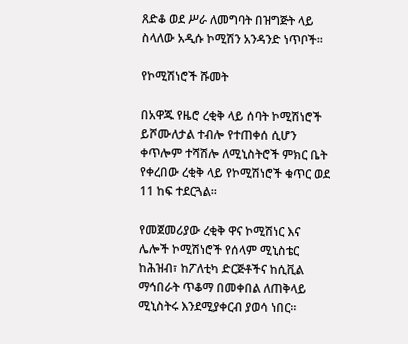ጸድቆ ወደ ሥራ ለመግባት በዝግጅት ላይ ስላለው አዲሱ ኮሚሽን አንዳንድ ነጥቦች።

የኮሚሽነሮች ሹመት

በአዋጁ የዜሮ ረቂቅ ላይ ሰባት ኮሚሽነሮች ይሾሙለታል ተብሎ የተጠቀሰ ሲሆን ቀጥሎም ተሻሽሎ ለሚኒስትሮች ምክር ቤት የቀረበው ረቂቅ ላይ የኮሚሽነሮች ቁጥር ወደ 11 ከፍ ተደርጓል።

የመጀመሪያው ረቂቅ ዋና ኮሚሽነር እና ሌሎች ኮሚሽነሮች የሰላም ሚኒስቴር ከሕዝብ፣ ከፖለቲካ ድርጅቶችና ከሲቪል ማኅበራት ጥቆማ በመቀበል ለጠቅላይ ሚኒስትሩ እንደሚያቀርብ ያወሳ ነበር።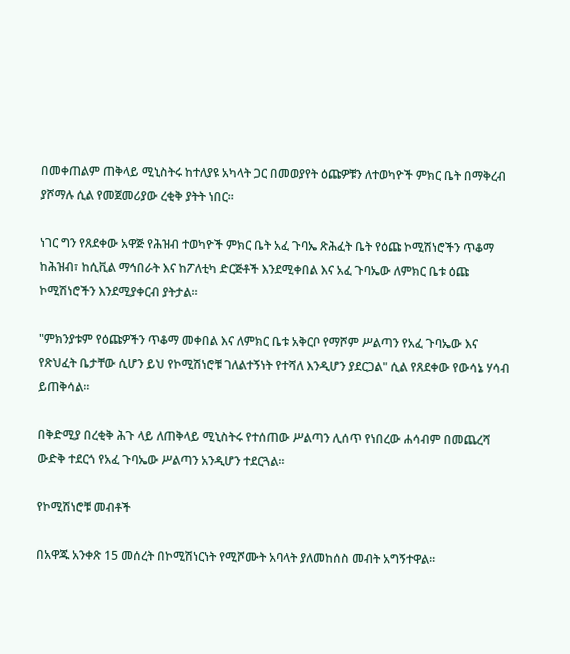በመቀጠልም ጠቅላይ ሚኒስትሩ ከተለያዩ አካላት ጋር በመወያየት ዕጩዎቹን ለተወካዮች ምክር ቤት በማቅረብ ያሾማሉ ሲል የመጀመሪያው ረቂቅ ያትት ነበር።

ነገር ግን የጸደቀው አዋጅ የሕዝብ ተወካዮች ምክር ቤት አፈ ጉባኤ ጽሕፈት ቤት የዕጩ ኮሚሽነሮችን ጥቆማ ከሕዝብ፣ ከሲቪል ማኅበራት እና ከፖለቲካ ድርጅቶች እንደሚቀበል እና አፈ ጉባኤው ለምክር ቤቱ ዕጩ ኮሚሽነሮችን እንደሚያቀርብ ያትታል።

"ምክንያቱም የዕጩዎችን ጥቆማ መቀበል እና ለምክር ቤቱ አቅርቦ የማሾም ሥልጣን የአፈ ጉባኤው እና የጽህፈት ቤታቸው ሲሆን ይህ የኮሚሽነሮቹ ገለልተኝነት የተሻለ እንዲሆን ያደርጋል" ሲል የጸደቀው የውሳኔ ሃሳብ ይጠቅሳል።

በቅድሚያ በረቂቅ ሕጉ ላይ ለጠቅላይ ሚኒስትሩ የተሰጠው ሥልጣን ሊሰጥ የነበረው ሐሳብም በመጨረሻ ውድቅ ተደርጎ የአፈ ጉባኤው ሥልጣን አንዲሆን ተደርጓል።

የኮሚሽነሮቹ መብቶች

በአዋጁ አንቀጽ 15 መሰረት በኮሚሽነርነት የሚሾሙት አባላት ያለመከሰስ መብት አግኝተዋል።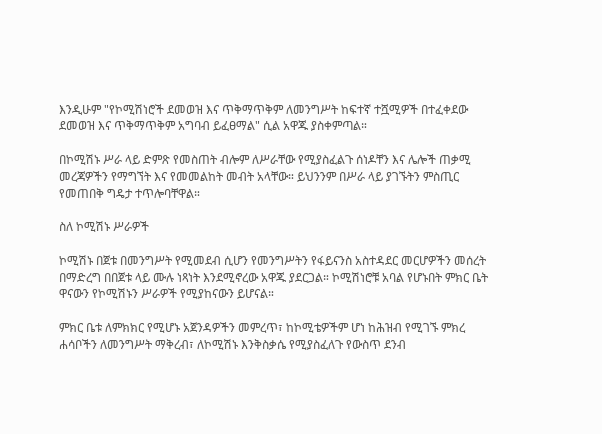እንዲሁም "የኮሚሽነሮች ደመወዝ እና ጥቅማጥቅም ለመንግሥት ከፍተኛ ተሿሚዎች በተፈቀደው ደመወዝ እና ጥቅማጥቅም አግባብ ይፈፀማል" ሲል አዋጁ ያስቀምጣል።

በኮሚሽኑ ሥራ ላይ ድምጽ የመስጠት ብሎም ለሥራቸው የሚያስፈልጉ ሰነዶቸን እና ሌሎች ጠቃሚ መረጃዎችን የማግኘት እና የመመልከት መብት አላቸው። ይህንንም በሥራ ላይ ያገኙትን ምስጢር የመጠበቅ ግዴታ ተጥሎባቸዋል።

ስለ ኮሚሽኑ ሥራዎች

ኮሚሽኑ በጀቱ በመንግሥት የሚመደብ ሲሆን የመንግሥትን የፋይናንስ አስተዳደር መርሆዎችን መሰረት በማድረግ በበጀቱ ላይ ሙሉ ነጻነት እንደሚኖረው አዋጁ ያደርጋል። ኮሚሽነሮቹ አባል የሆኑበት ምክር ቤት ዋናውን የኮሚሽኑን ሥራዎች የሚያከናውን ይሆናል።

ምክር ቤቱ ለምክክር የሚሆኑ አጀንዳዎችን መምረጥ፣ ከኮሚቴዎችም ሆነ ከሕዝብ የሚገኙ ምክረ ሐሳቦችን ለመንግሥት ማቅረብ፣ ለኮሚሽኑ እንቅስቃሴ የሚያስፈለጉ የውስጥ ደንብ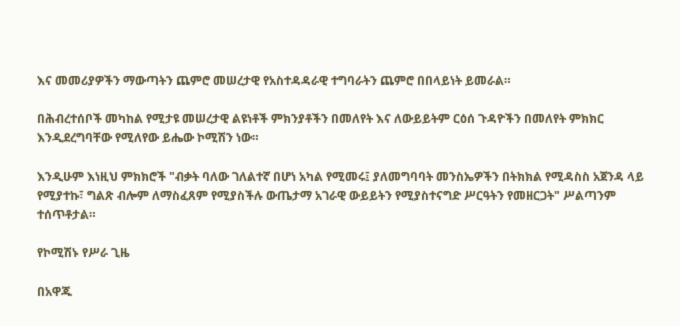እና መመሪያዎችን ማውጣትን ጨምሮ መሠረታዊ የአስተዳዳራዊ ተግባራትን ጨምሮ በበላይነት ይመራል።

በሕብረተሰቦች መካከል የሚታዩ መሠረታዊ ልዩነቶች ምክንያቶችን በመለየት እና ለውይይትም ርዕሰ ጉዳዮችን በመለየት ምክክር እንዲደረግባቸው የሚለየው ይሔው ኮሚሽን ነው።

እንዲሁም እነዚህ ምክክሮች "ብቃት ባለው ገለልተኛ በሆነ አካል የሚመሩ፤ ያለመግባባት መንስኤዎችን በትክክል የሚዳስስ አጀንዳ ላይ የሚያተኩ፣ ግልጽ ብሎም ለማስፈጸም የሚያስችሉ ውጤታማ አገራዊ ውይይትን የሚያስተናግድ ሥርዓትን የመዘርጋት" ሥልጣንም ተሰጥቶታል።

የኮሚሽኑ የሥራ ጊዜ

በአዋጁ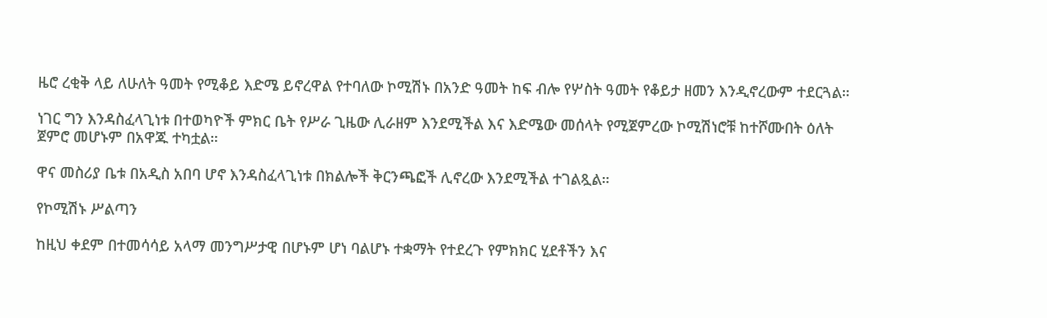ዜሮ ረቂቅ ላይ ለሁለት ዓመት የሚቆይ እድሜ ይኖረዋል የተባለው ኮሚሽኑ በአንድ ዓመት ከፍ ብሎ የሦስት ዓመት የቆይታ ዘመን እንዲኖረውም ተደርጓል።

ነገር ግን እንዳስፈላጊነቱ በተወካዮች ምክር ቤት የሥራ ጊዜው ሊራዘም እንደሚችል እና እድሜው መሰላት የሚጀምረው ኮሚሽነሮቹ ከተሾሙበት ዕለት ጀምሮ መሆኑም በአዋጁ ተካቷል።

ዋና መስሪያ ቤቱ በአዲስ አበባ ሆኖ እንዳስፈላጊነቱ በክልሎች ቅርንጫፎች ሊኖረው እንደሚችል ተገልጿል።

የኮሚሽኑ ሥልጣን

ከዚህ ቀደም በተመሳሳይ አላማ መንግሥታዊ በሆኑም ሆነ ባልሆኑ ተቋማት የተደረጉ የምክክር ሂደቶችን እና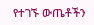የተገኙ ውጤቶችን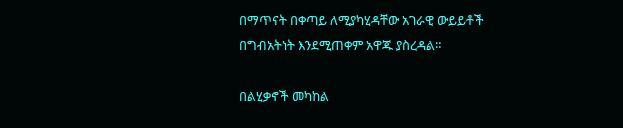በማጥናት በቀጣይ ለሚያካሂዳቸው አገራዊ ውይይቶች በግብአትነት እንደሚጠቀም አዋጁ ያስረዳል።

በልሂቃኖች መካከል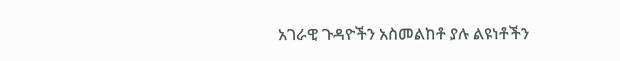አገራዊ ጉዳዮችን አስመልከቶ ያሉ ልዩነቶችን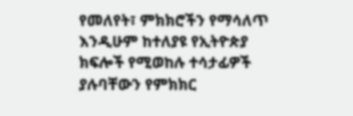የመለየት፣ ምክክሮችን የማሳለጥ እንዲሁም ከተለያዩ የኢትዮጵያ ክፍሎች የሚወከሉ ተሳታፊዎች ያሉባቸውን የምክክር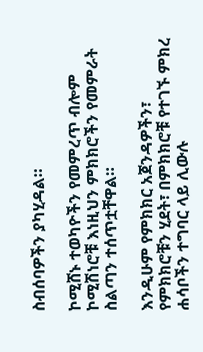ስብሰባዎችን ያካሂዳል።

ኮሚሸኑ ተወካዮችን የመምረጥ ብሎም ኮሚሽነሮቹ እነዚህን ምክክሮችን የመምራት ስልጣን ተሰጥቷቸዋል።

እንዲሁም የምክክር አጀንዳዎችን፣ የምክክሮቹን ሂደት፣ በምክክሮቹ የተገኙ ምክረ ሐሳቦችን ተግባር ላይ ሊውሉ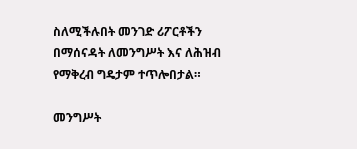ስለሚችሉበት መንገድ ሪፖርቶችን በማሰናዳት ለመንግሥት እና ለሕዝብ የማቅረብ ግዴታም ተጥሎበታል።

መንግሥት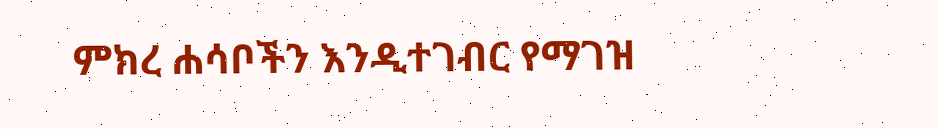ምክረ ሐሳቦችን እንዲተገብር የማገዝ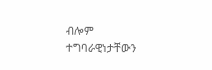ብሎም ተግባራዊነታቸውን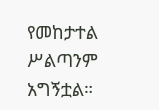የመከታተል ሥልጣንም አግኝቷል።